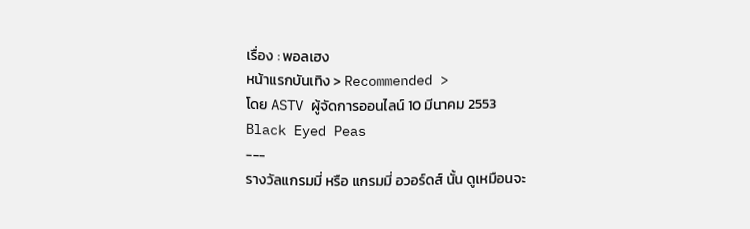เรื่อง : พอลเฮง
หน้าแรกบันเทิง > Recommended >
โดย ASTV ผู้จัดการออนไลน์ 10 มีนาคม 2553
Black Eyed Peas
---
รางวัลแกรมมี่ หรือ แกรมมี่ อวอร์ดส์ นั้น ดูเหมือนจะ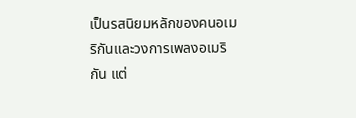เป็นรสนิยมหลักของคนอเมริกันและวงการเพลงอเมริกัน แต่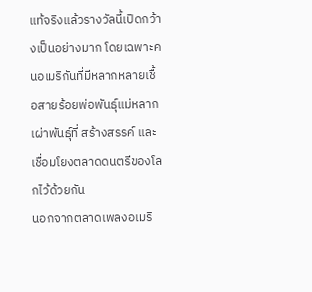แท้จริงแล้วรางวัลนี้เปิดกว้างเป็นอย่างมาก โดยเฉพาะคนอเมริกันที่มีหลากหลายเชื้อสายร้อยพ่อพันธุ์แม่หลากเผ่าพันธุ์ที่ สร้างสรรค์ และเชื่อมโยงตลาดดนตรีของโลกไว้ด้วยกัน
นอกจากตลาดเพลงอเมริ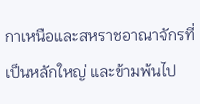กาเหนือและสหราชอาณาจักรที่เป็นหลักใหญ่ และข้ามพ้นไป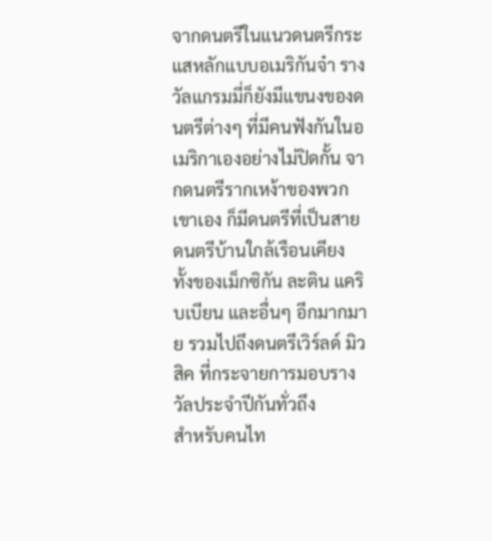จากดนตรีในแนวดนตรีกระแสหลักแบบอเมริกันจ๋า รางวัลแกรมมี่ก็ยังมีแขนงของดนตรีต่างๆ ที่มีคนฟังกันในอเมริกาเองอย่างไม่ปิดกั้น จากดนตรีรากเหง้าของพวกเขาเอง ก็มีดนตรีที่เป็นสายดนตรีบ้านใกล้เรือนเคียง ทั้งของเม็กซิกัน ละติน แคริบเบียน และอื่นๆ อีกมากมาย รวมไปถึงดนตรีเวิร์ลด์ มิวสิค ที่กระจายการมอบรางวัลประจำปีกันทั่วถึง
สำหรับคนไท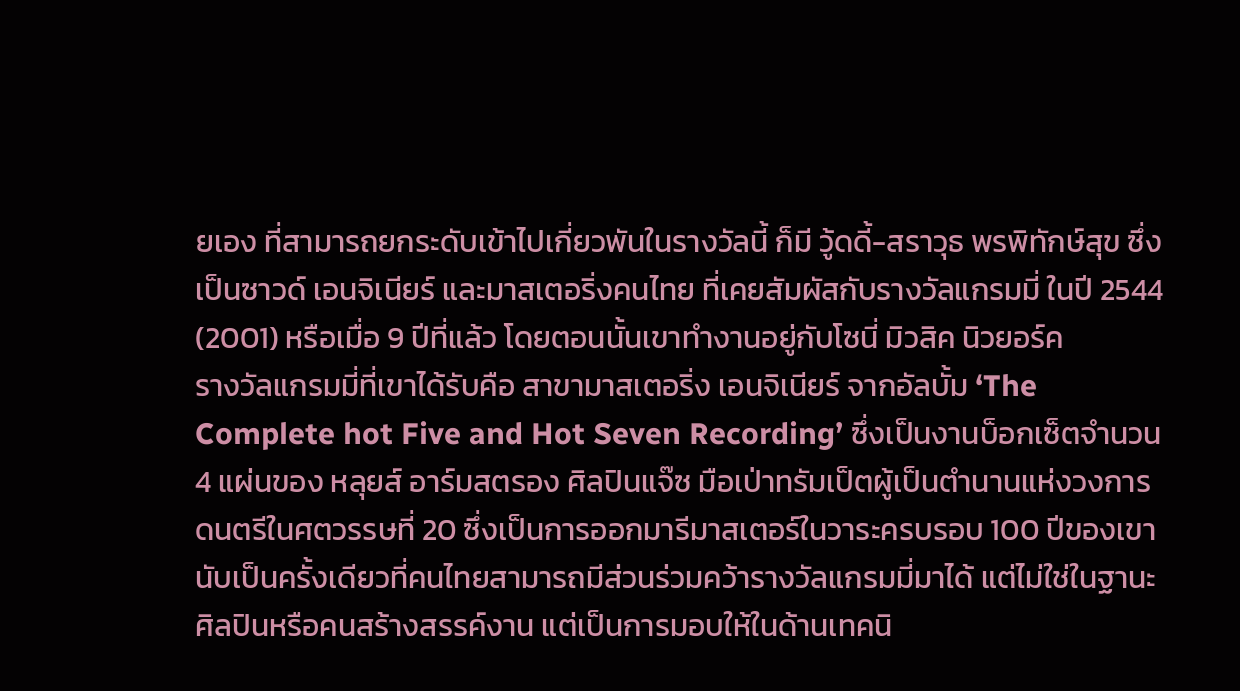ยเอง ที่สามารถยกระดับเข้าไปเกี่ยวพันในรางวัลนี้ ก็มี วู้ดดี้-สราวุธ พรพิทักษ์สุข ซึ่งเป็นซาวด์ เอนจิเนียร์ และมาสเตอริ่งคนไทย ที่เคยสัมผัสกับรางวัลแกรมมี่ ในปี 2544 (2001) หรือเมื่อ 9 ปีที่แล้ว โดยตอนนั้นเขาทำงานอยู่กับโซนี่ มิวสิค นิวยอร์ค
รางวัลแกรมมี่ที่เขาได้รับคือ สาขามาสเตอริ่ง เอนจิเนียร์ จากอัลบั้ม ‘The Complete hot Five and Hot Seven Recording’ ซึ่งเป็นงานบ็อกเซ็ตจำนวน 4 แผ่นของ หลุยส์ อาร์มสตรอง ศิลปินแจ๊ซ มือเป่าทรัมเป็ตผู้เป็นตำนานแห่งวงการดนตรีในศตวรรษที่ 20 ซึ่งเป็นการออกมารีมาสเตอร์ในวาระครบรอบ 100 ปีของเขา
นับเป็นครั้งเดียวที่คนไทยสามารถมีส่วนร่วมคว้ารางวัลแกรมมี่มาได้ แต่ไม่ใช่ในฐานะศิลปินหรือคนสร้างสรรค์งาน แต่เป็นการมอบให้ในด้านเทคนิ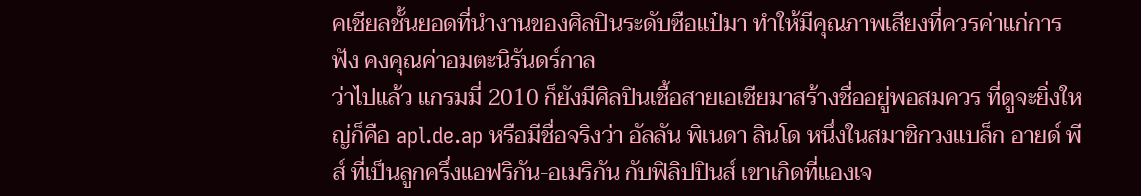คเชียลชั้นยอดที่นำงานของศิลปินระดับซือแป๋มา ทำให้มีคุณภาพเสียงที่ควรค่าแก่การฟัง คงคุณค่าอมตะนิรันดร์กาล
ว่าไปแล้ว แกรมมี่ 2010 ก็ยังมีศิลปินเชื้อสายเอเชียมาสร้างชื่ออยู่พอสมควร ที่ดูจะยิ่งใหญ่ก็คือ apl.de.ap หรือมีชื่อจริงว่า อัลลัน พิเนดา ลินโด หนึ่งในสมาชิกวงแบล็ก อายด์ พีส์ ที่เป็นลูกครึ่งแอฟริกัน-อเมริกัน กับฟิลิปปินส์ เขาเกิดที่แองเจ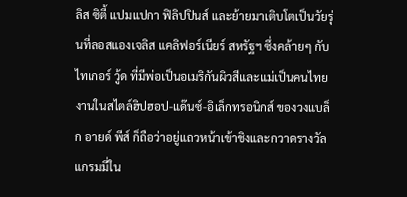ลิส ซิตี้ แปมแปกา ฟิลิปปินส์ และย้ายมาเติบโตเป็นวัยรุ่นที่ลอสแองเจลิส แคลิฟอร์เนียร์ สหรัฐฯ ซึ่งคล้ายๆ กับไทเกอร์ วู้ด ที่มีพ่อเป็นอเมริกันผิวสีและแม่เป็นคนไทย
งานในสไตล์ฮิปฮอป-แด๊นซ์-อิเล็กทรอนิกส์ ของวงแบล็ก อายด์ พีส์ ก็ถือว่าอยู่แถวหน้าเข้าชิงและกวาดรางวัลแกรมมี่ใน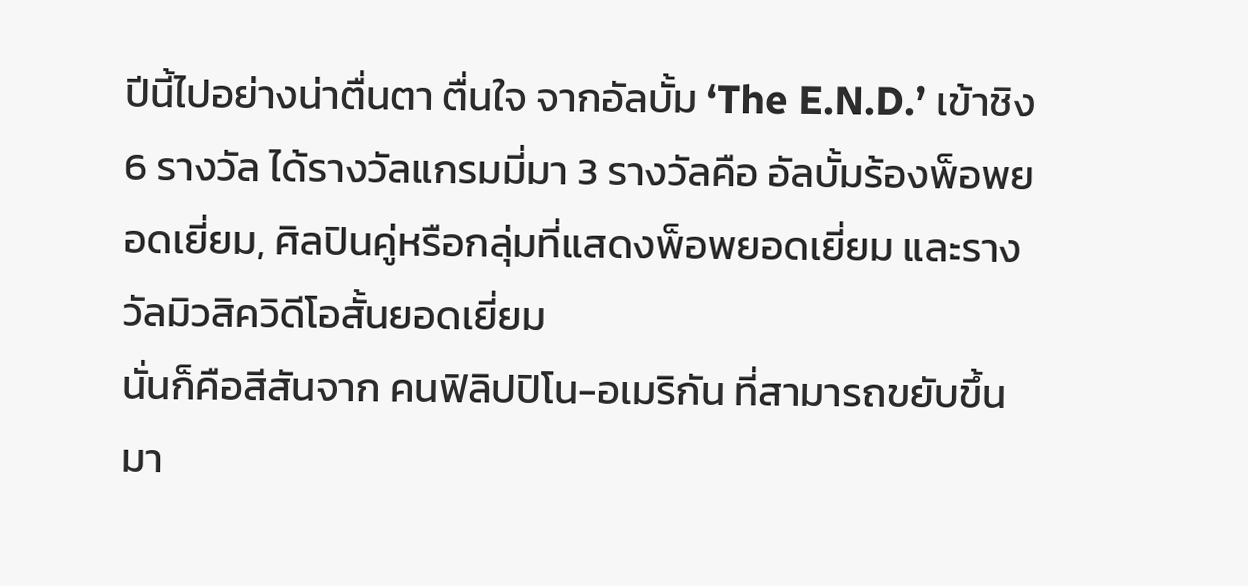ปีนี้ไปอย่างน่าตื่นตา ตื่นใจ จากอัลบั้ม ‘The E.N.D.’ เข้าชิง 6 รางวัล ได้รางวัลแกรมมี่มา 3 รางวัลคือ อัลบั้มร้องพ็อพยอดเยี่ยม, ศิลปินคู่หรือกลุ่มที่แสดงพ็อพยอดเยี่ยม และรางวัลมิวสิควิดีโอสั้นยอดเยี่ยม
นั่นก็คือสีสันจาก คนฟิลิปปิโน-อเมริกัน ที่สามารถขยับขึ้นมา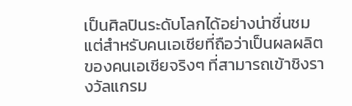เป็นศิลปินระดับโลกได้อย่างน่าชื่นชม
แต่สำหรับคนเอเชียที่ถือว่าเป็นผลผลิตของคนเอเชียจริงๆ ที่สามารถเข้าชิงรางวัลแกรม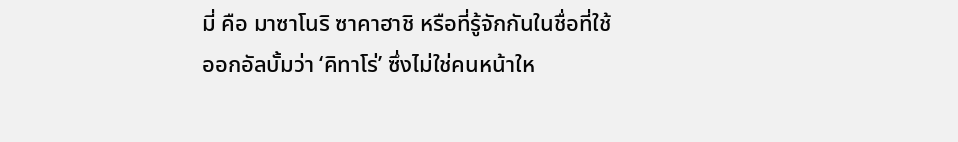มี่ คือ มาซาโนริ ซาคาฮาชิ หรือที่รู้จักกันในชื่อที่ใช้ออกอัลบั้มว่า ‘คิทาโร่’ ซึ่งไม่ใช่คนหน้าให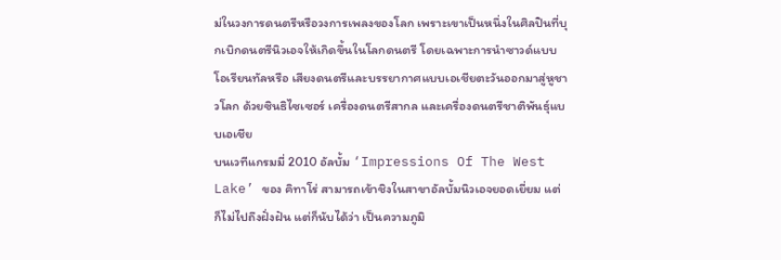ม่ในวงการดนตรีหรือวงการเพลงของโลก เพราะเขาเป็นหนึ่งในศิลปินที่บุกเบิกดนตรีนิวเอจให้เกิดขึ้นในโลกดนตรี โดยเฉพาะการนำซาวด์แบบโอเรียนทัลหรือ เสียงดนตรีและบรรยากาศแบบเอเชียตะวันออกมาสู่หูชาวโลก ด้วยซินธิไซเซอร์ เครื่องดนตรีสากล และเครื่องดนตรีชาติพันธุ์แบบเอเชีย
บนเวทีแกรมมี่ 2010 อัลบั้ม ‘Impressions Of The West Lake’ ของ คิทาโร่ สามารถเข้าชิงในสาขาอัลบั้มนิวเอจยอดเยี่ยม แต่ก็ไม่ไปถึงฝั่งฝัน แต่ก็นับได้ว่า เป็นความภูมิ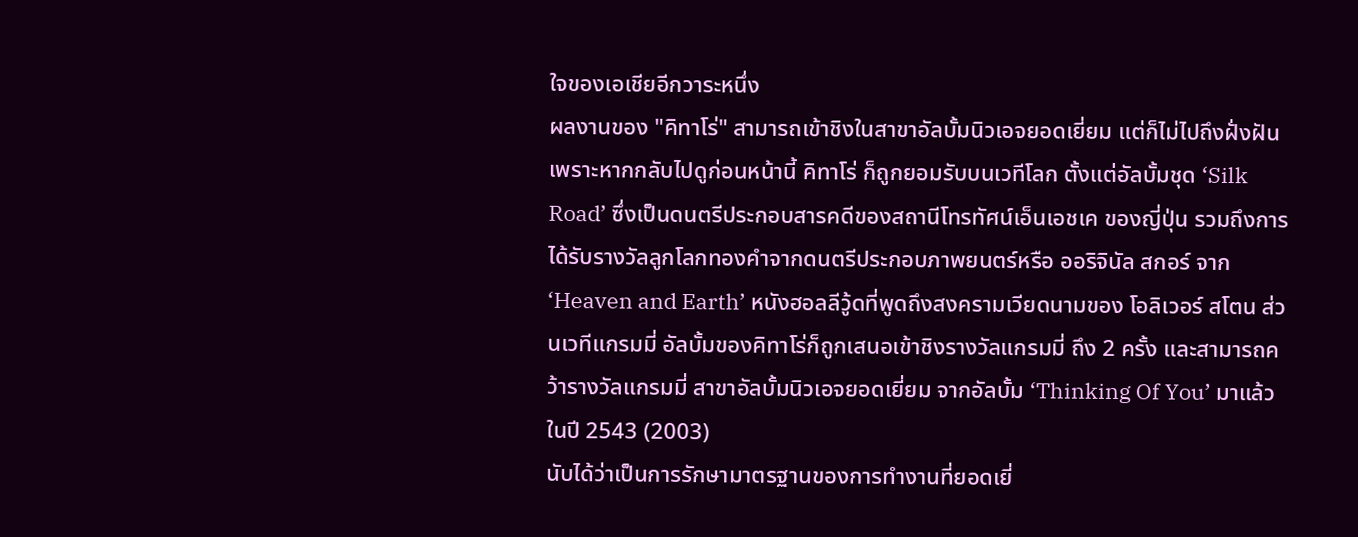ใจของเอเชียอีกวาระหนึ่ง
ผลงานของ "คิทาโร่" สามารถเข้าชิงในสาขาอัลบั้มนิวเอจยอดเยี่ยม แต่ก็ไม่ไปถึงฝั่งฝัน
เพราะหากกลับไปดูก่อนหน้านี้ คิทาโร่ ก็ถูกยอมรับบนเวทีโลก ตั้งแต่อัลบั้มชุด ‘Silk Road’ ซึ่งเป็นดนตรีประกอบสารคดีของสถานีโทรทัศน์เอ็นเอชเค ของญี่ปุ่น รวมถึงการได้รับรางวัลลูกโลกทองคำจากดนตรีประกอบภาพยนตร์หรือ ออริจินัล สกอร์ จาก ‘Heaven and Earth’ หนังฮอลลีวู้ดที่พูดถึงสงครามเวียดนามของ โอลิเวอร์ สโตน ส่วนเวทีแกรมมี่ อัลบั้มของคิทาโร่ก็ถูกเสนอเข้าชิงรางวัลแกรมมี่ ถึง 2 ครั้ง และสามารถคว้ารางวัลแกรมมี่ สาขาอัลบั้มนิวเอจยอดเยี่ยม จากอัลบั้ม ‘Thinking Of You’ มาแล้วในปี 2543 (2003)
นับได้ว่าเป็นการรักษามาตรฐานของการทำงานที่ยอดเยี่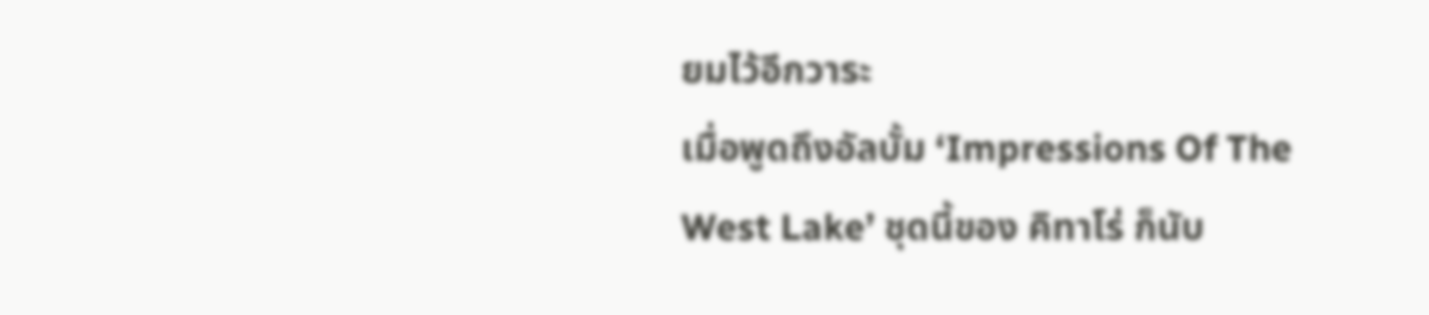ยมไว้อีกวาระ
เมื่อพูดถึงอัลบั้ม ‘Impressions Of The West Lake’ ชุดนี้ของ คิทาโร่ ก็นับ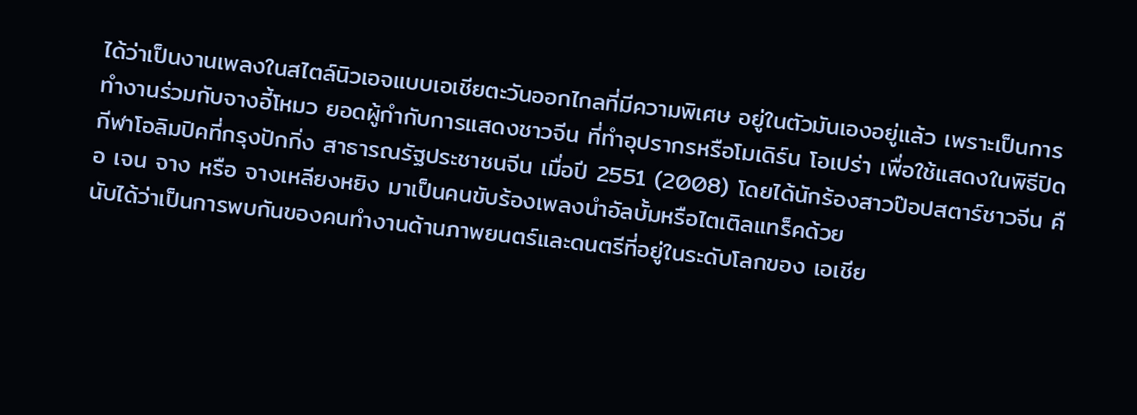ได้ว่าเป็นงานเพลงในสไตล์นิวเอจแบบเอเชียตะวันออกไกลที่มีความพิเศษ อยู่ในตัวมันเองอยู่แล้ว เพราะเป็นการทำงานร่วมกับจางอี้โหมว ยอดผู้กำกับการแสดงชาวจีน ที่ทำอุปรากรหรือโมเดิร์น โอเปร่า เพื่อใช้แสดงในพิธีปิดกีฬาโอลิมปิคที่กรุงปักกิ่ง สาธารณรัฐประชาชนจีน เมื่อปี 2551 (2008) โดยได้นักร้องสาวป๊อปสตาร์ชาวจีน คือ เจน จาง หรือ จางเหลียงหยิง มาเป็นคนขับร้องเพลงนำอัลบั้มหรือไตเติลแทร็คด้วย
นับได้ว่าเป็นการพบกันของคนทำงานด้านภาพยนตร์และดนตรีที่อยู่ในระดับโลกของ เอเชีย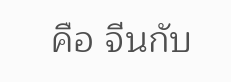คือ จีนกับ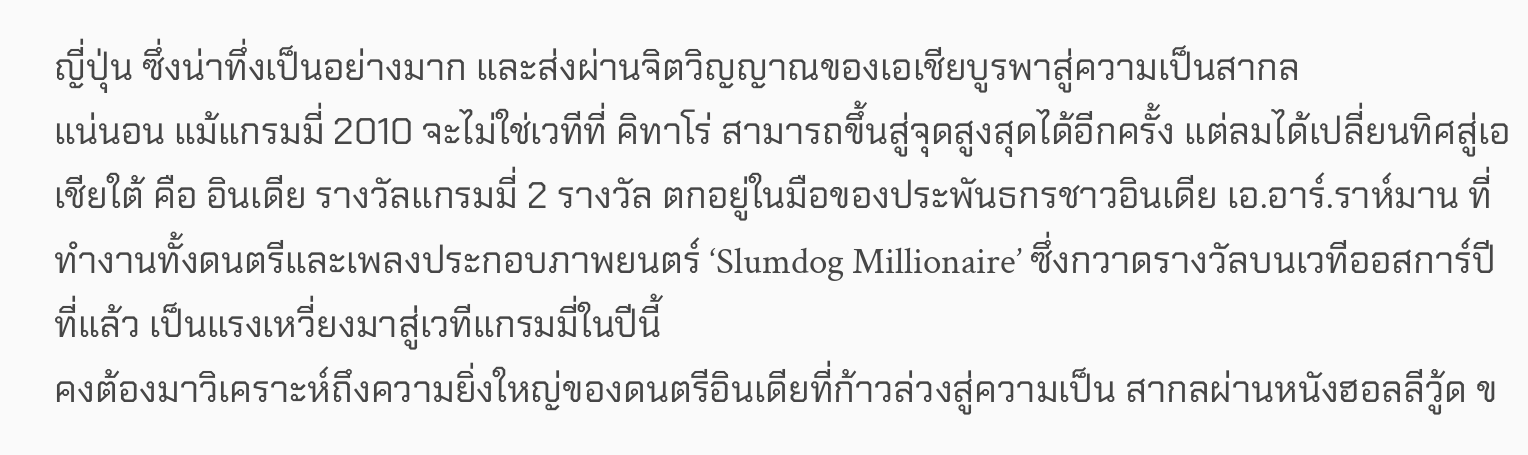ญี่ปุ่น ซึ่งน่าทึ่งเป็นอย่างมาก และส่งผ่านจิตวิญญาณของเอเชียบูรพาสู่ความเป็นสากล
แน่นอน แม้แกรมมี่ 2010 จะไม่ใช่เวทีที่ คิทาโร่ สามารถขึ้นสู่จุดสูงสุดได้อีกครั้ง แต่ลมได้เปลี่ยนทิศสู่เอเชียใต้ คือ อินเดีย รางวัลแกรมมี่ 2 รางวัล ตกอยู่ในมือของประพันธกรชาวอินเดีย เอ.อาร์.ราห์มาน ที่ทำงานทั้งดนตรีและเพลงประกอบภาพยนตร์ ‘Slumdog Millionaire’ ซึ่งกวาดรางวัลบนเวทีออสการ์ปีที่แล้ว เป็นแรงเหวี่ยงมาสู่เวทีแกรมมี่ในปีนี้
คงต้องมาวิเคราะห์ถึงความยิ่งใหญ่ของดนตรีอินเดียที่ก้าวล่วงสู่ความเป็น สากลผ่านหนังฮอลลีวู้ด ข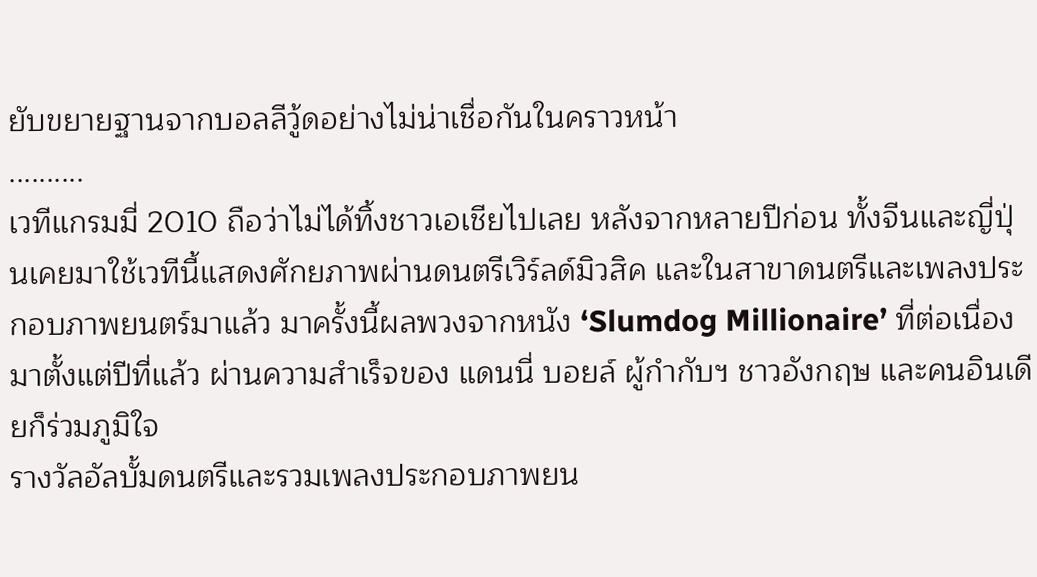ยับขยายฐานจากบอลลีวู้ดอย่างไม่น่าเชื่อกันในคราวหน้า
..........
เวทีแกรมมี่ 2010 ถือว่าไม่ได้ทิ้งชาวเอเชียไปเลย หลังจากหลายปีก่อน ทั้งจีนและญี่ปุ่นเคยมาใช้เวทีนี้แสดงศักยภาพผ่านดนตรีเวิร์ลด์มิวสิค และในสาขาดนตรีและเพลงประกอบภาพยนตร์มาแล้ว มาครั้งนี้ผลพวงจากหนัง ‘Slumdog Millionaire’ ที่ต่อเนื่องมาตั้งแต่ปีที่แล้ว ผ่านความสำเร็จของ แดนนี่ บอยล์ ผู้กำกับฯ ชาวอังกฤษ และคนอินเดียก็ร่วมภูมิใจ
รางวัลอัลบั้มดนตรีและรวมเพลงประกอบภาพยน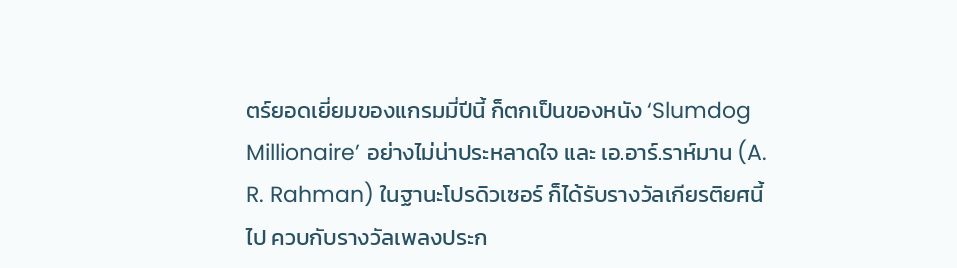ตร์ยอดเยี่ยมของแกรมมี่ปีนี้ ก็ตกเป็นของหนัง ‘Slumdog Millionaire’ อย่างไม่น่าประหลาดใจ และ เอ.อาร์.ราห์มาน (A. R. Rahman) ในฐานะโปรดิวเซอร์ ก็ได้รับรางวัลเกียรติยศนี้ไป ควบกับรางวัลเพลงประก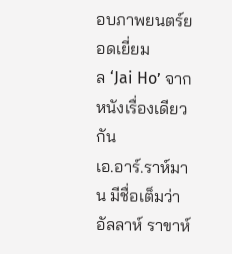อบภาพยนตร์ยอดเยี่ยม
ล ‘Jai Ho’ จากหนังเรื่องเดียวกัน
เอ.อาร์.ราห์มาน มีชื่อเต็มว่า อัลลาห์ ราขาห์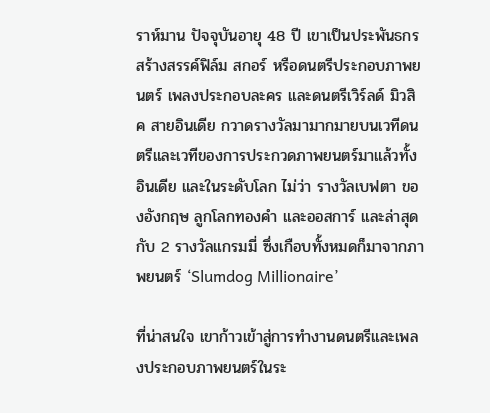ราห์มาน ปัจจุบันอายุ 48 ปี เขาเป็นประพันธกรสร้างสรรค์ฟิล์ม สกอร์ หรือดนตรีประกอบภาพยนตร์ เพลงประกอบละคร และดนตรีเวิร์ลด์ มิวสิค สายอินเดีย กวาดรางวัลมามากมายบนเวทีดนตรีและเวทีของการประกวดภาพยนตร์มาแล้วทั้ง อินเดีย และในระดับโลก ไม่ว่า รางวัลเบฟตา ของอังกฤษ ลูกโลกทองคำ และออสการ์ และล่าสุดกับ 2 รางวัลแกรมมี่ ซึ่งเกือบทั้งหมดก็มาจากภาพยนตร์ ‘Slumdog Millionaire’

ที่น่าสนใจ เขาก้าวเข้าสู่การทำงานดนตรีและเพลงประกอบภาพยนตร์ในระ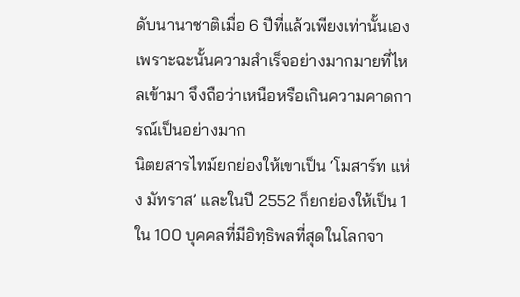ดับนานาชาติเมื่อ 6 ปีที่แล้วเพียงเท่านั้นเอง เพราะฉะนั้นความสำเร็จอย่างมากมายที่ไหลเข้ามา จึงถือว่าเหนือหรือเกินความคาดการณ์เป็นอย่างมาก
นิตยสารไทม์ยกย่องให้เขาเป็น ‘โมสาร์ท แห่ง มัทราส’ และในปี 2552 ก็ยกย่องให้เป็น 1 ใน 100 บุคคลที่มีอิทฺธิพลที่สุดในโลกจา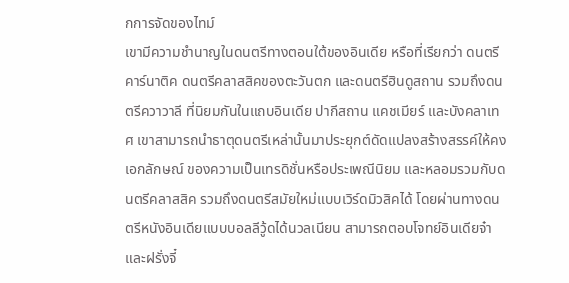กการจัดของไทม์
เขามีความชำนาญในดนตรีทางตอนใต้ของอินเดีย หรือที่เรียกว่า ดนตรีคาร์นาติค ดนตรีคลาสสิคของตะวันตก และดนตรีฮินดูสถาน รวมถึงดนตรีควาวาลี ที่นิยมกันในแถบอินเดีย ปากีสถาน แคชเมียร์ และบังคลาเทศ เขาสามารถนำธาตุดนตรีเหล่านั้นมาประยุกต์ดัดแปลงสร้างสรรค์ให้คงเอกลักษณ์ ของความเป็นเทรดิชั่นหรือประเพณีนิยม และหลอมรวมกับดนตรีคลาสสิค รวมถึงดนตรีสมัยใหม่แบบเวิร์ดมิวสิคได้ โดยผ่านทางดนตรีหนังอินเดียแบบบอลลีวู้ดได้นวลเนียน สามารถตอบโจทย์อินเดียจ๋าและฝรั่งจี๋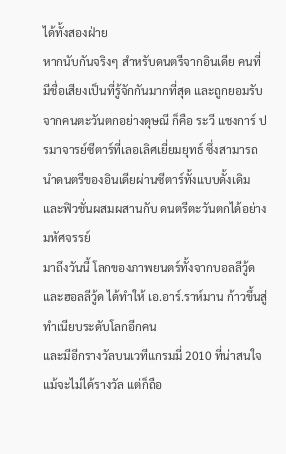ได้ทั้งสองฝ่าย
หากนับกันจริงๆ สำหรับดนตรีจากอินเดีย คนที่มีชื่อเสียงเป็นที่รู้จักกันมากที่สุด และถูกยอมรับจากคนตะวันตกอย่างดุษณี ก็คือ ระวี แชงการ์ ปรมาจารย์ซีตาร์ที่เลอเลิศเยี่ยมยุทธ์ ซึ่งสามารถนำดนตรีของอินเดียผ่านซีตาร์ทั้งแบบดั้งเดิมและฟิวชั่นผสมผสานกับ ดนตรีตะวันตกได้อย่างมหัศจรรย์
มาถึงวันนี้ โลกของภาพยนตร์ทั้งจากบอลลีวู้ดและฮอลลีวู้ด ได้ทำให้ เอ.อาร์.ราห์มาน ก้าวขึ้นสู่ทำเนียบระดับโลกอีกคน
และมีอีกรางวัลบนเวทีแกรมมี่ 2010 ที่น่าสนใจ แม้จะไม่ได้รางวัล แต่ก็ถือ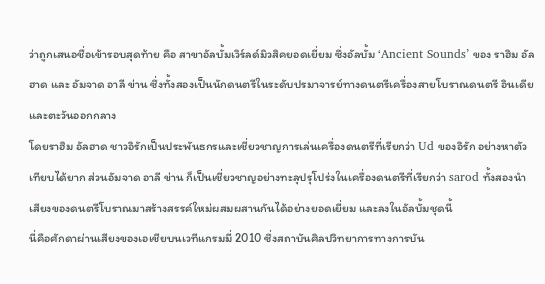ว่าถูกเสนอชื่อเข้ารอบสุดท้าย คือ สาขาอัลบั้มเวิร์ลด์มิวสิคยอดเยี่ยม ซึ่งอัลบั้ม ‘Ancient Sounds’ ของ ราฮิม อัลฮาด และ อัมจาด อาลี ข่าน ซึ่งทั้งสองเป็นนักดนตรีในระดับปรมาจารย์ทางดนตรีเครื่องสายโบราณดนตรี อินเดียและตะวันออกกลาง
โดยราฮิม อัลฮาด ชาวอิรักเป็นประพันธกรและเชี่ยวชาญการเล่นเครื่องดนตรีที่เรียกว่า Ud ของอิรัก อย่างหาตัวเทียบได้ยาก ส่วนอัมจาด อาลี ข่าน ก็เป็นเชี่ยวชาญอย่างทะลุปรุโปร่งในเครื่องดนตรีที่เรียกว่า sarod ทั้งสองนำเสียงของดนตรีโบราณมาสร้างสรรค์ใหม่ผสมผสานกันได้อย่างยอดเยี่ยม และลงในอัลบั้มชุดนี้
นี่คือศักดาผ่านเสียงของเอเชียบนเวทีแกรมมี่ 2010 ซึ่งสถาบันศิลปวิทยาการทางการบัน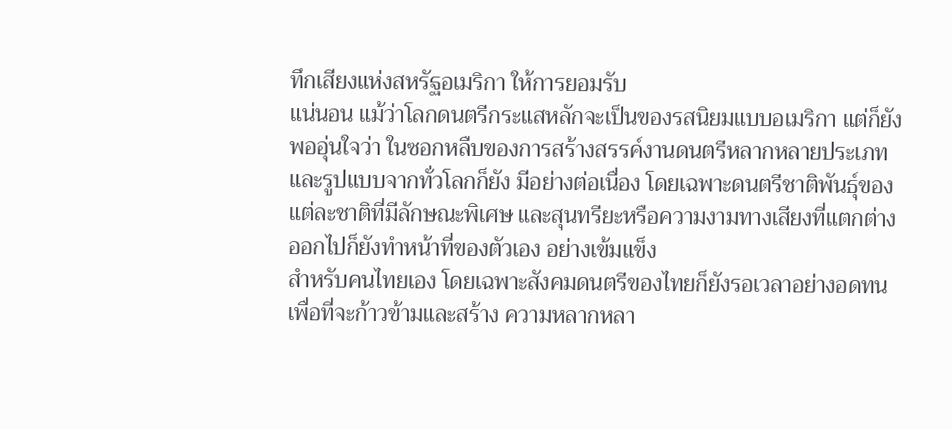ทึกเสียงแห่งสหรัฐอเมริกา ให้การยอมรับ
แน่นอน แม้ว่าโลกดนตรีกระแสหลักจะเป็นของรสนิยมแบบอเมริกา แต่ก็ยังพออุ่นใจว่า ในซอกหลืบของการสร้างสรรค์งานดนตรีหลากหลายประเภทและรูปแบบจากทั่วโลกก็ยัง มีอย่างต่อเนื่อง โดยเฉพาะดนตรีชาติพันธุ์ของแต่ละชาติที่มีลักษณะพิเศษ และสุนทรียะหรือความงามทางเสียงที่แตกต่างออกไปก็ยังทำหน้าที่ของตัวเอง อย่างเข้มแข็ง
สำหรับคนไทยเอง โดยเฉพาะสังคมดนตรีของไทยก็ยังรอเวลาอย่างอดทนเพื่อที่จะก้าวข้ามและสร้าง ความหลากหลา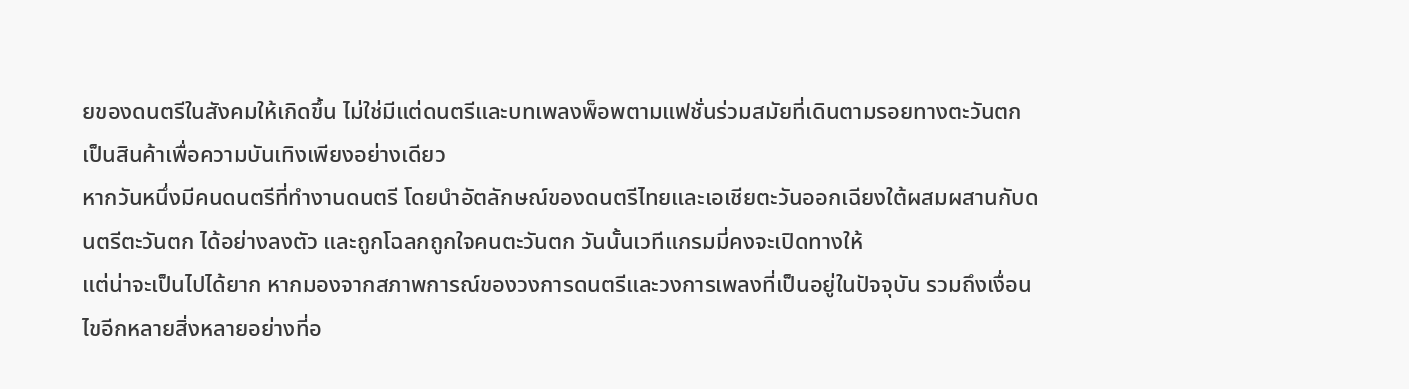ยของดนตรีในสังคมให้เกิดขึ้น ไม่ใช่มีแต่ดนตรีและบทเพลงพ็อพตามแฟชั่นร่วมสมัยที่เดินตามรอยทางตะวันตก เป็นสินค้าเพื่อความบันเทิงเพียงอย่างเดียว
หากวันหนึ่งมีคนดนตรีที่ทำงานดนตรี โดยนำอัตลักษณ์ของดนตรีไทยและเอเชียตะวันออกเฉียงใต้ผสมผสานกับดนตรีตะวันตก ได้อย่างลงตัว และถูกโฉลกถูกใจคนตะวันตก วันนั้นเวทีแกรมมี่คงจะเปิดทางให้
แต่น่าจะเป็นไปได้ยาก หากมองจากสภาพการณ์ของวงการดนตรีและวงการเพลงที่เป็นอยู่ในปัจจุบัน รวมถึงเงื่อนไขอีกหลายสิ่งหลายอย่างที่อ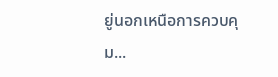ยู่นอกเหนือการควบคุม...